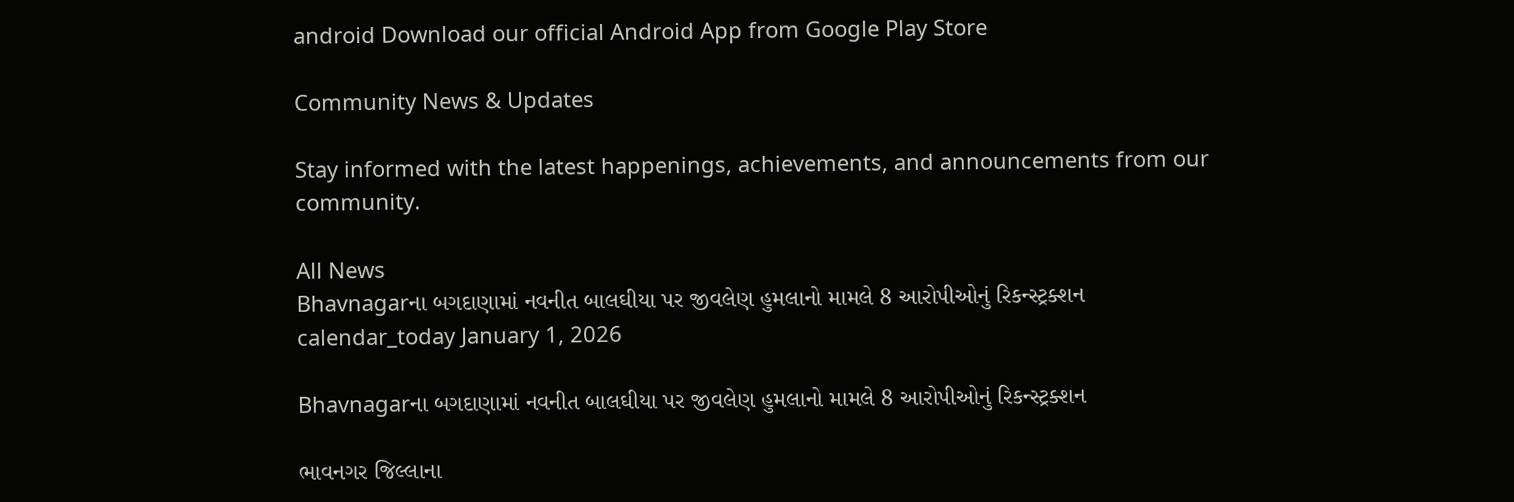android Download our official Android App from Google Play Store

Community News & Updates

Stay informed with the latest happenings, achievements, and announcements from our community.

All News
Bhavnagarના બગદાણામાં નવનીત બાલઘીયા પર જીવલેણ હુમલાનો મામલે 8 આરોપીઓનું રિકન્સ્ટ્રક્શન
calendar_today January 1, 2026

Bhavnagarના બગદાણામાં નવનીત બાલઘીયા પર જીવલેણ હુમલાનો મામલે 8 આરોપીઓનું રિકન્સ્ટ્રક્શન

ભાવનગર જિલ્લાના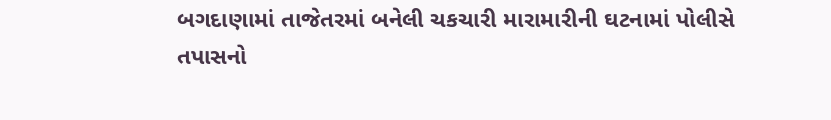બગદાણામાં તાજેતરમાં બનેલી ચકચારી મારામારીની ઘટનામાં પોલીસે તપાસનો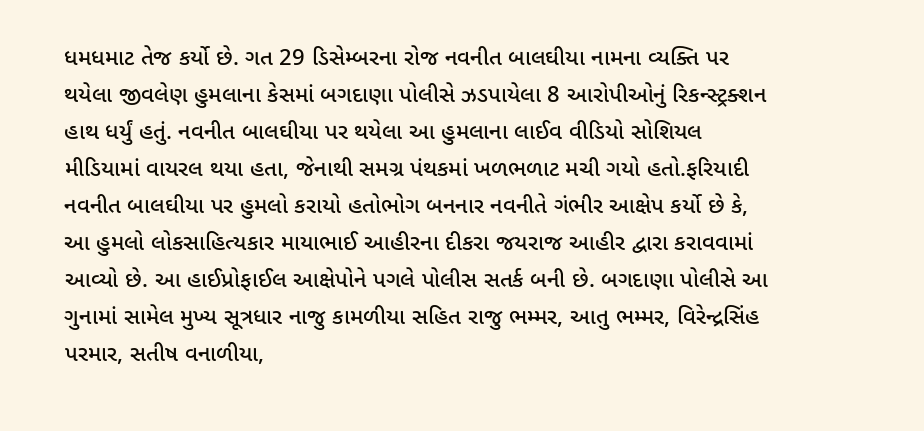ધમધમાટ તેજ કર્યો છે. ગત 29 ડિસેમ્બરના રોજ નવનીત બાલઘીયા નામના વ્યક્તિ પર થયેલા જીવલેણ હુમલાના કેસમાં બગદાણા પોલીસે ઝડપાયેલા 8 આરોપીઓનું રિકન્સ્ટ્રક્શન હાથ ધર્યું હતું. નવનીત બાલઘીયા પર થયેલા આ હુમલાના લાઈવ વીડિયો સોશિયલ મીડિયામાં વાયરલ થયા હતા, જેનાથી સમગ્ર પંથકમાં ખળભળાટ મચી ગયો હતો.ફરિયાદી નવનીત બાલઘીયા પર હુમલો કરાયો હતોભોગ બનનાર નવનીતે ગંભીર આક્ષેપ કર્યો છે કે, આ હુમલો લોકસાહિત્યકાર માયાભાઈ આહીરના દીકરા જયરાજ આહીર દ્વારા કરાવવામાં આવ્યો છે. આ હાઈપ્રોફાઈલ આક્ષેપોને પગલે પોલીસ સતર્ક બની છે. બગદાણા પોલીસે આ ગુનામાં સામેલ મુખ્ય સૂત્રધાર નાજુ કામળીયા સહિત રાજુ ભમ્મર, આતુ ભમ્મર, વિરેન્દ્રસિંહ પરમાર, સતીષ વનાળીયા,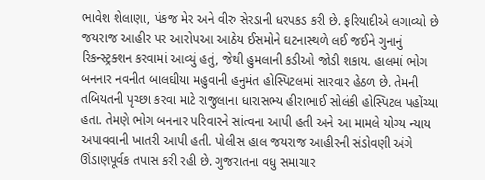ભાવેશ શેલાણા, પંકજ મેર અને વીરુ સેરડાની ધરપકડ કરી છે. ફરિયાદીએ લગાવ્યો છે જયરાજ આહીર પર આરોપઆ આઠેય ઈસમોને ઘટનાસ્થળે લઈ જઈને ગુનાનું રિકન્સ્ટ્રક્શન કરવામાં આવ્યું હતું, જેથી હુમલાની કડીઓ જોડી શકાય. હાલમાં ભોગ બનનાર નવનીત બાલઘીયા મહુવાની હનુમંત હોસ્પિટલમાં સારવાર હેઠળ છે. તેમની તબિયતની પૃચ્છા કરવા માટે રાજુલાના ધારાસભ્ય હીરાભાઈ સોલંકી હોસ્પિટલ પહોંચ્યા હતા. તેમણે ભોગ બનનાર પરિવારને સાંત્વના આપી હતી અને આ મામલે યોગ્ય ન્યાય અપાવવાની ખાતરી આપી હતી. પોલીસ હાલ જયરાજ આહીરની સંડોવણી અંગે ઊંડાણપૂર્વક તપાસ કરી રહી છે. ગુજરાતના વધુ સમાચાર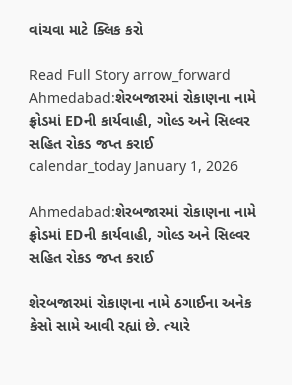વાંચવા માટે ક્લિક કરો

Read Full Story arrow_forward
Ahmedabad:શેરબજારમાં રોકાણના નામે ફ્રોડમાં EDની કાર્યવાહી, ગોલ્ડ અને સિલ્વર સહિત રોકડ જપ્ત કરાઈ
calendar_today January 1, 2026

Ahmedabad:શેરબજારમાં રોકાણના નામે ફ્રોડમાં EDની કાર્યવાહી, ગોલ્ડ અને સિલ્વર સહિત રોકડ જપ્ત કરાઈ

શેરબજારમાં રોકાણના નામે ઠગાઈના અનેક કેસો સામે આવી રહ્યાં છે. ત્યારે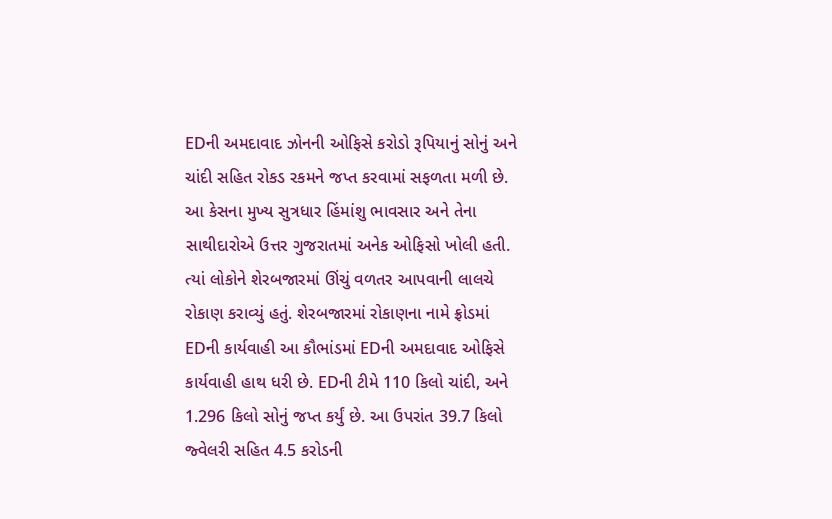EDની અમદાવાદ ઝોનની ઓફિસે કરોડો રૂપિયાનું સોનું અને ચાંદી સહિત રોકડ રકમને જપ્ત કરવામાં સફળતા મળી છે. આ કેસના મુખ્ય સુત્રધાર હિંમાંશુ ભાવસાર અને તેના સાથીદારોએ ઉત્તર ગુજરાતમાં અનેક ઓફિસો ખોલી હતી. ત્યાં લોકોને શેરબજારમાં ઊંચું વળતર આપવાની લાલચે રોકાણ કરાવ્યું હતું. શેરબજારમાં રોકાણના નામે ફ્રોડમાં EDની કાર્યવાહી આ કૌભાંડમાં EDની અમદાવાદ ઓફિસે કાર્યવાહી હાથ ધરી છે. EDની ટીમે 110 કિલો ચાંદી, અને 1.296 કિલો સોનું જપ્ત કર્યું છે. આ ઉપરાંત 39.7 કિલો જ્વેલરી સહિત 4.5 કરોડની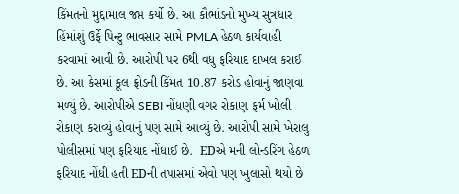કિંમતનો મુદ્દામાલ જપ્ત કર્યો છે. આ કૌભાંડનો મુખ્ય સુત્રધાર હિંમાંશું ઉર્ફે પિન્ટુ ભાવસાર સામે PMLA હેઠળ કાર્યવાહી કરવામાં આવી છે. આરોપી પર 6થી વધુ ફરિયાદ દાખલ કરાઈ છે. આ કેસમાં કૂલ ફ્રોડની કિંમત 10.87 કરોડ હોવાનું જાણવા મળ્યું છે. આરોપીએ SEBI નોંધણી વગર રોકાણ ફર્મ ખોલી રોકાણ કરાવ્યું હોવાનું પણ સામે આવ્યું છે. આરોપી સામે ખેરાલુ પોલીસમાં પણ ફરિયાદ નોંધાઈ છે.  EDએ મની લોન્ડરિંગ હેઠળ ફરિયાદ નોંધી હતી EDની તપાસમાં એવો પણ ખુલાસો થયો છે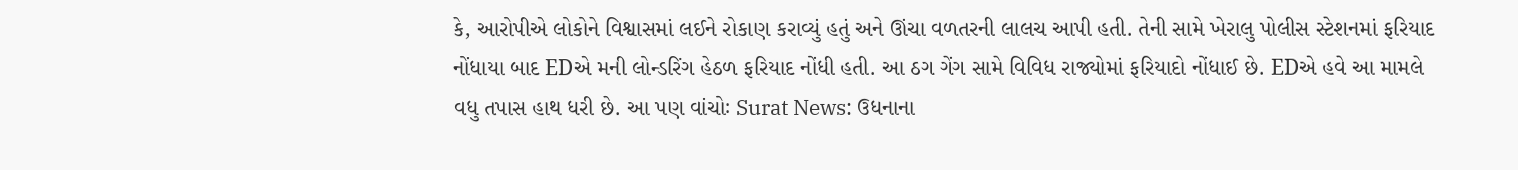કે, આરોપીએ લોકોને વિશ્વાસમાં લઈને રોકાણ કરાવ્યું હતું અને ઊંચા વળતરની લાલચ આપી હતી. તેની સામે ખેરાલુ પોલીસ સ્ટેશનમાં ફરિયાદ નોંધાયા બાદ EDએ મની લોન્ડરિંગ હેઠળ ફરિયાદ નોંધી હતી. આ ઠગ ગેંગ સામે વિવિધ રાજ્યોમાં ફરિયાદો નોંધાઈ છે. EDએ હવે આ મામલે વધુ તપાસ હાથ ધરી છે. આ પણ વાંચોઃ Surat News: ઉધનાના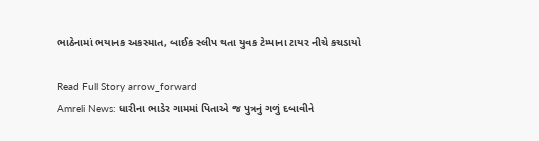ભાઠેનામાં ભયાનક અકસ્માત, બાઈક સ્લીપ થતા યુવક ટેમ્પાના ટાયર નીચે કચડાયો

Read Full Story arrow_forward
Amreli News: ધારીના ભાડેર ગામમાં પિતાએ જ પુત્રનું ગળું દબાવીને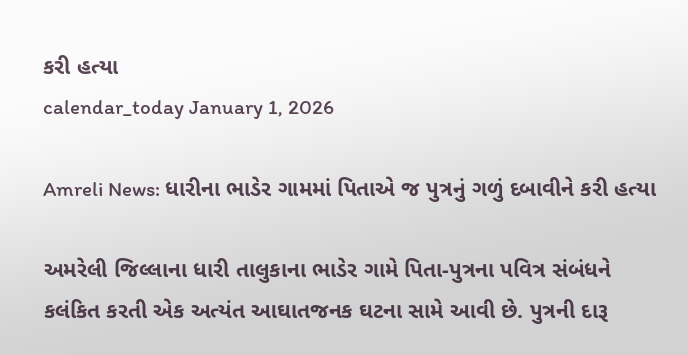કરી હત્યા
calendar_today January 1, 2026

Amreli News: ધારીના ભાડેર ગામમાં પિતાએ જ પુત્રનું ગળું દબાવીને કરી હત્યા

અમરેલી જિલ્લાના ધારી તાલુકાના ભાડેર ગામે પિતા-પુત્રના પવિત્ર સંબંધને કલંકિત કરતી એક અત્યંત આઘાતજનક ઘટના સામે આવી છે. પુત્રની દારૂ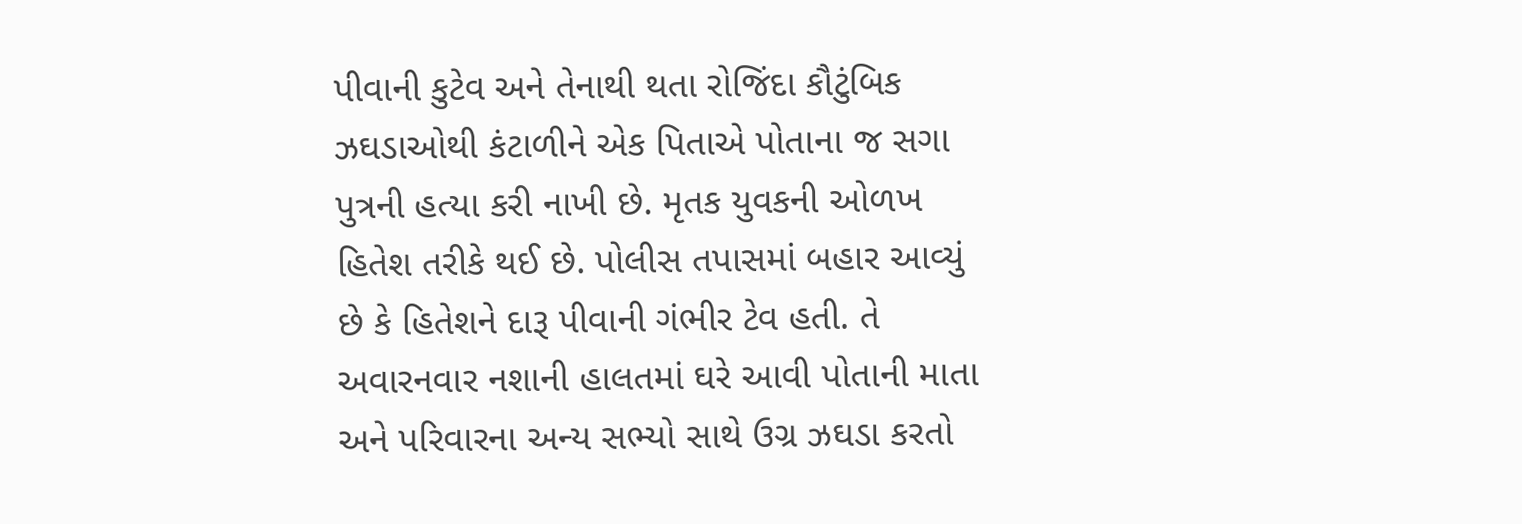પીવાની કુટેવ અને તેનાથી થતા રોજિંદા કૌટુંબિક ઝઘડાઓથી કંટાળીને એક પિતાએ પોતાના જ સગા પુત્રની હત્યા કરી નાખી છે. મૃતક યુવકની ઓળખ હિતેશ તરીકે થઈ છે. પોલીસ તપાસમાં બહાર આવ્યું છે કે હિતેશને દારૂ પીવાની ગંભીર ટેવ હતી. તે અવારનવાર નશાની હાલતમાં ઘરે આવી પોતાની માતા અને પરિવારના અન્ય સભ્યો સાથે ઉગ્ર ઝઘડા કરતો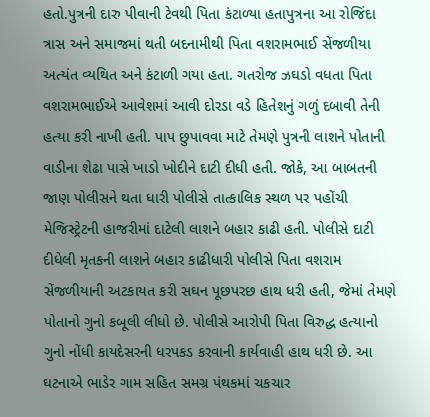હતો.પુત્રની દારુ પીવાની ટેવથી પિતા કંટાળ્યા હતાપુત્રના આ રોજિંદા ત્રાસ અને સમાજમાં થતી બદનામીથી પિતા વશરામભાઈ સેંજળીયા અત્યંત વ્યથિત અને કંટાળી ગયા હતા. ગતરોજ ઝઘડો વધતા પિતા વશરામભાઈએ આવેશમાં આવી દોરડા વડે હિતેશનું ગળું દબાવી તેની હત્યા કરી નાખી હતી. પાપ છુપાવવા માટે તેમણે પુત્રની લાશને પોતાની વાડીના શેઢા પાસે ખાડો ખોદીને દાટી દીધી હતી. જોકે, આ બાબતની જાણ પોલીસને થતા ધારી પોલીસે તાત્કાલિક સ્થળ પર પહોંચી મેજિસ્ટ્રેટની હાજરીમાં દાટેલી લાશને બહાર કાઢી હતી. પોલીસે દાટી દીધેલી મૃતકની લાશને બહાર કાઢીધારી પોલીસે પિતા વશરામ સેંજળીયાની અટકાયત કરી સઘન પૂછપરછ હાથ ધરી હતી, જેમાં તેમણે પોતાનો ગુનો કબૂલી લીધો છે. પોલીસે આરોપી પિતા વિરુદ્ધ હત્યાનો ગુનો નોંધી કાયદેસરની ધરપકડ કરવાની કાર્યવાહી હાથ ધરી છે. આ ઘટનાએ ભાડેર ગામ સહિત સમગ્ર પંથકમાં ચકચાર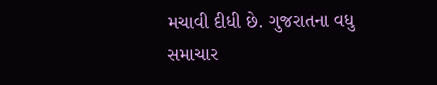મચાવી દીધી છે. ગુજરાતના વધુ સમાચાર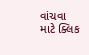વાંચવા માટે ક્લિક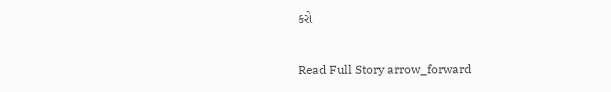કરો

Read Full Story arrow_forward